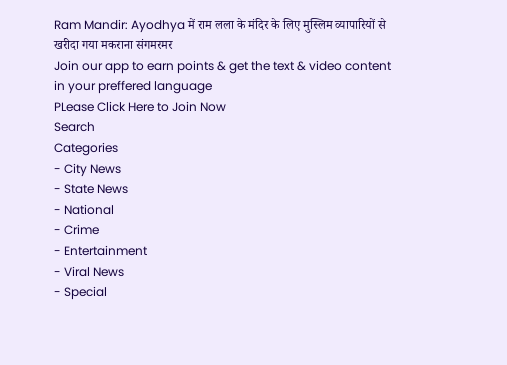Ram Mandir: Ayodhya में राम लला के मंदिर के लिए मुस्लिम व्यापारियों से खरीदा गया मकराना संगमरमर
Join our app to earn points & get the text & video content in your preffered language
PLease Click Here to Join Now
Search
Categories
- City News
- State News
- National
- Crime
- Entertainment
- Viral News
- Special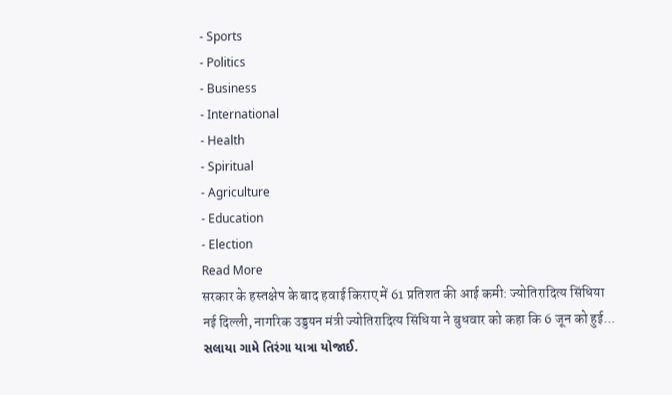- Sports
- Politics
- Business
- International
- Health
- Spiritual
- Agriculture
- Education
- Election
Read More
सरकार के हस्तक्षेप के बाद हवाई किराए में 61 प्रतिशत की आई कमी: ज्योतिरादित्य सिंधिया
नई दिल्ली, नागरिक उड्डयन मंत्री ज्योतिरादित्य सिंधिया ने बुधवार को कहा कि 6 जून को हुई...
સલાયા ગામે તિરંગા યાત્રા યોજાઈ.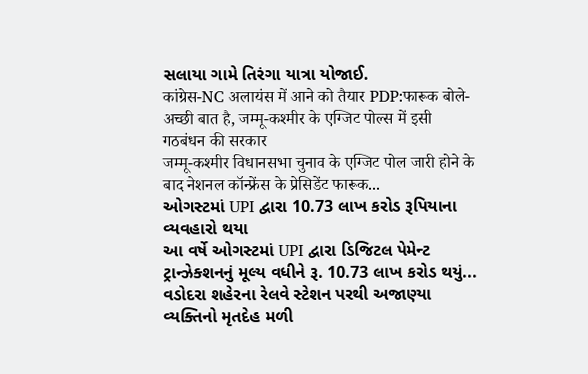સલાયા ગામે તિરંગા યાત્રા યોજાઈ.
कांग्रेस-NC अलायंस में आने को तैयार PDP:फारूक बोले- अच्छी बात है, जम्मू-कश्मीर के एग्जिट पोल्स में इसी गठबंधन की सरकार
जम्मू-कश्मीर विधानसभा चुनाव के एग्जिट पोल जारी होने के बाद नेशनल कॉन्फ्रेंस के प्रेसिडेंट फारूक...
ઓગસ્ટમાં UPI દ્વારા 10.73 લાખ કરોડ રૂપિયાના વ્યવહારો થયા
આ વર્ષે ઓગસ્ટમાં UPI દ્વારા ડિજિટલ પેમેન્ટ ટ્રાન્ઝેક્શનનું મૂલ્ય વધીને રૂ. 10.73 લાખ કરોડ થયું...
વડોદરા શહેરના રેલવે સ્ટેશન પરથી અજાણ્યા વ્યક્તિનો મૃતદેહ મળી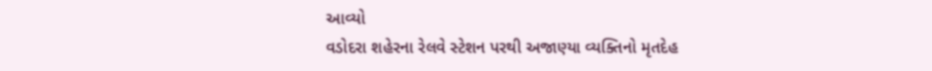આવ્યો
વડોદરા શહેરના રેલવે સ્ટેશન પરથી અજાણ્યા વ્યક્તિનો મૃતદેહ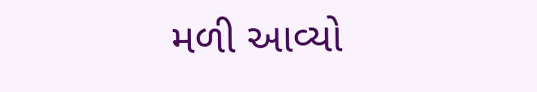મળી આવ્યો